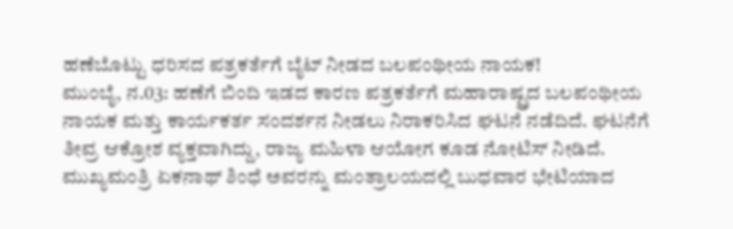ಹಣೆಬೊಟ್ಟು ಧರಿಸದ ಪತ್ರಕರ್ತೆಗೆ ಬೈಟ್ ನೀಡದ ಬಲಪಂಥೀಯ ನಾಯಕ!
ಮುಂಬೈ, ನ.03: ಹಣೆಗೆ ಬಿಂದಿ ಇಡದ ಕಾರಣ ಪತ್ರಕರ್ತೆಗೆ ಮಹಾರಾಷ್ಟ್ರದ ಬಲಪಂಥೀಯ ನಾಯಕ ಮತ್ತು ಕಾರ್ಯಕರ್ತ ಸಂದರ್ಶನ ನೀಡಲು ನಿರಾಕರಿಸಿದ ಘಟನೆ ನಡೆದಿದೆ. ಘಟನೆಗೆ ತೀವ್ರ ಆಕ್ರೋಶ ವ್ಯಕ್ತವಾಗಿದ್ದು, ರಾಜ್ಯ ಮಹಿಳಾ ಆಯೋಗ ಕೂಡ ನೋಟಿಸ್ ನೀಡಿದೆ.
ಮುಖ್ಯಮಂತ್ರಿ ಏಕನಾಥ್ ಶಿಂಧೆ ಅವರನ್ನು ಮಂತ್ರಾಲಯದಲ್ಲಿ ಬುಧವಾರ ಭೇಟಿಯಾದ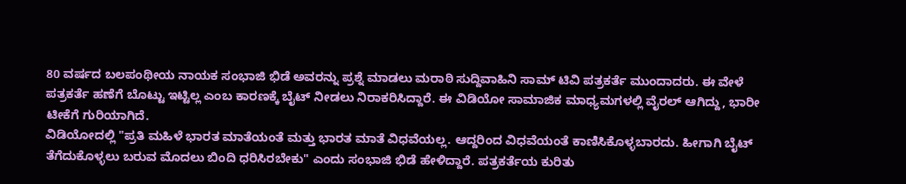80 ವರ್ಷದ ಬಲಪಂಥೀಯ ನಾಯಕ ಸಂಭಾಜಿ ಭಿಡೆ ಅವರನ್ನು ಪ್ರಶ್ನೆ ಮಾಡಲು ಮರಾಠಿ ಸುದ್ದಿವಾಹಿನಿ ಸಾಮ್ ಟಿವಿ ಪತ್ರಕರ್ತೆ ಮುಂದಾದರು. ಈ ವೇಳೆ ಪತ್ರಕರ್ತೆ ಹಣೆಗೆ ಬೊಟ್ಟು ಇಟ್ಟಿಲ್ಲ ಎಂಬ ಕಾರಣಕ್ಕೆ ಬೈಟ್ ನೀಡಲು ನಿರಾಕರಿಸಿದ್ದಾರೆ. ಈ ವಿಡಿಯೋ ಸಾಮಾಜಿಕ ಮಾಧ್ಯಮಗಳಲ್ಲಿ ವೈರಲ್ ಆಗಿದ್ದು, ಭಾರೀ ಟೀಕೆಗೆ ಗುರಿಯಾಗಿದೆ.
ವಿಡಿಯೋದಲ್ಲಿ "ಪ್ರತಿ ಮಹಿಳೆ ಭಾರತ ಮಾತೆಯಂತೆ ಮತ್ತು ಭಾರತ ಮಾತೆ ವಿಧವೆಯಲ್ಲ. ಆದ್ದರಿಂದ ವಿಧವೆಯಂತೆ ಕಾಣಿಸಿಕೊಳ್ಳಬಾರದು. ಹೀಗಾಗಿ ಬೈಟ್ ತೆಗೆದುಕೊಳ್ಳಲು ಬರುವ ಮೊದಲು ಬಿಂದಿ ಧರಿಸಿರಬೇಕು" ಎಂದು ಸಂಭಾಜಿ ಭಿಡೆ ಹೇಳಿದ್ದಾರೆ. ಪತ್ರಕರ್ತೆಯ ಕುರಿತು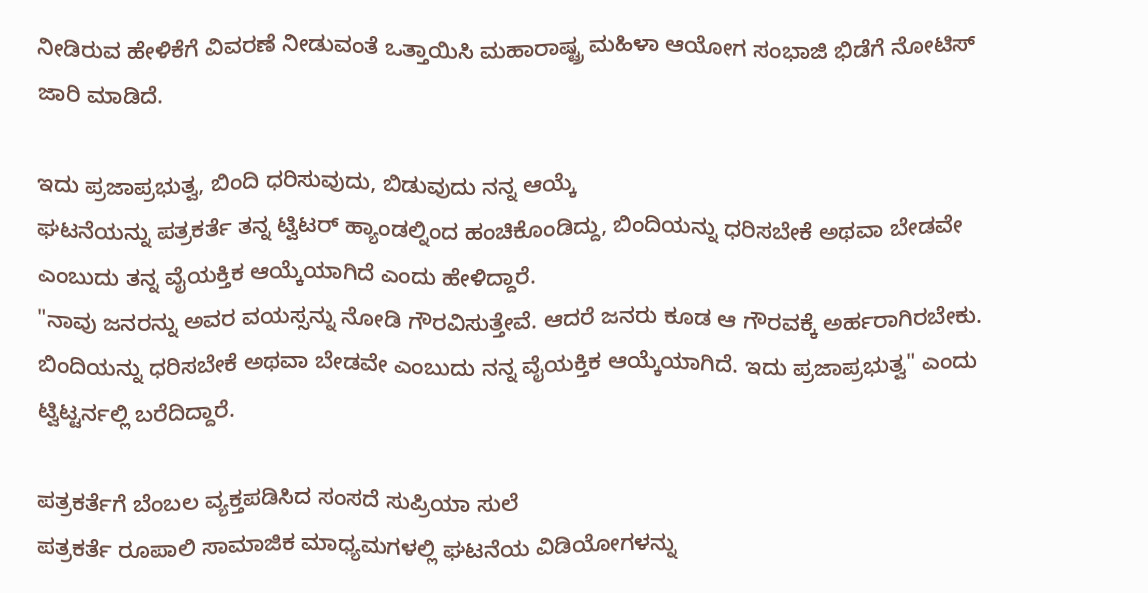ನೀಡಿರುವ ಹೇಳಿಕೆಗೆ ವಿವರಣೆ ನೀಡುವಂತೆ ಒತ್ತಾಯಿಸಿ ಮಹಾರಾಷ್ಟ್ರ ಮಹಿಳಾ ಆಯೋಗ ಸಂಭಾಜಿ ಭಿಡೆಗೆ ನೋಟಿಸ್ ಜಾರಿ ಮಾಡಿದೆ.

ಇದು ಪ್ರಜಾಪ್ರಭುತ್ವ, ಬಿಂದಿ ಧರಿಸುವುದು, ಬಿಡುವುದು ನನ್ನ ಆಯ್ಕೆ
ಘಟನೆಯನ್ನು ಪತ್ರಕರ್ತೆ ತನ್ನ ಟ್ವಿಟರ್ ಹ್ಯಾಂಡಲ್ನಿಂದ ಹಂಚಿಕೊಂಡಿದ್ದು, ಬಿಂದಿಯನ್ನು ಧರಿಸಬೇಕೆ ಅಥವಾ ಬೇಡವೇ ಎಂಬುದು ತನ್ನ ವೈಯಕ್ತಿಕ ಆಯ್ಕೆಯಾಗಿದೆ ಎಂದು ಹೇಳಿದ್ದಾರೆ.
"ನಾವು ಜನರನ್ನು ಅವರ ವಯಸ್ಸನ್ನು ನೋಡಿ ಗೌರವಿಸುತ್ತೇವೆ. ಆದರೆ ಜನರು ಕೂಡ ಆ ಗೌರವಕ್ಕೆ ಅರ್ಹರಾಗಿರಬೇಕು. ಬಿಂದಿಯನ್ನು ಧರಿಸಬೇಕೆ ಅಥವಾ ಬೇಡವೇ ಎಂಬುದು ನನ್ನ ವೈಯಕ್ತಿಕ ಆಯ್ಕೆಯಾಗಿದೆ. ಇದು ಪ್ರಜಾಪ್ರಭುತ್ವ" ಎಂದು ಟ್ವಿಟ್ಟರ್ನಲ್ಲಿ ಬರೆದಿದ್ದಾರೆ.

ಪತ್ರಕರ್ತೆಗೆ ಬೆಂಬಲ ವ್ಯಕ್ತಪಡಿಸಿದ ಸಂಸದೆ ಸುಪ್ರಿಯಾ ಸುಲೆ
ಪತ್ರಕರ್ತೆ ರೂಪಾಲಿ ಸಾಮಾಜಿಕ ಮಾಧ್ಯಮಗಳಲ್ಲಿ ಘಟನೆಯ ವಿಡಿಯೋಗಳನ್ನು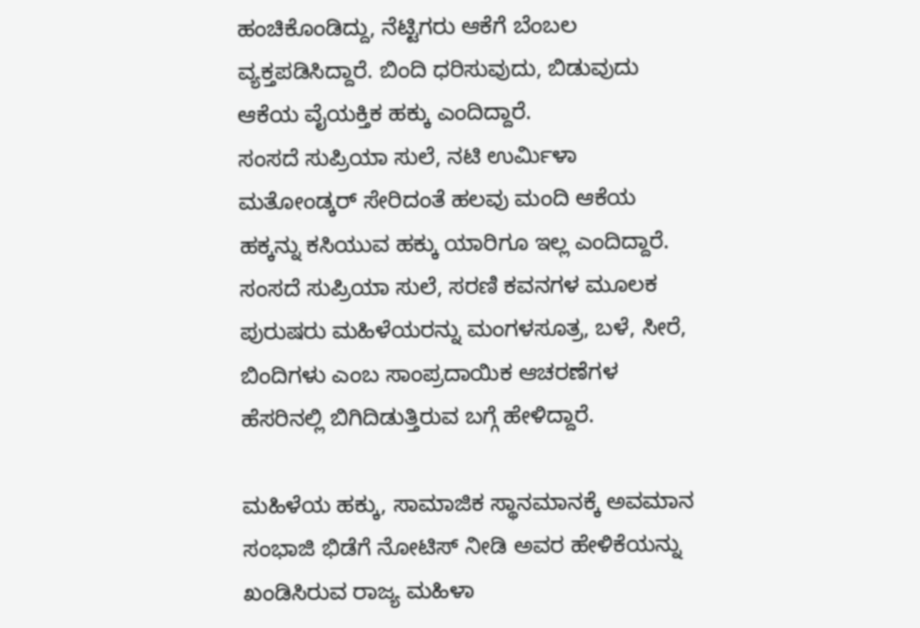ಹಂಚಿಕೊಂಡಿದ್ದು, ನೆಟ್ಟಿಗರು ಆಕೆಗೆ ಬೆಂಬಲ ವ್ಯಕ್ತಪಡಿಸಿದ್ದಾರೆ. ಬಿಂದಿ ಧರಿಸುವುದು, ಬಿಡುವುದು ಆಕೆಯ ವೈಯಕ್ತಿಕ ಹಕ್ಕು ಎಂದಿದ್ದಾರೆ.
ಸಂಸದೆ ಸುಪ್ರಿಯಾ ಸುಲೆ, ನಟಿ ಉರ್ಮಿಳಾ ಮತೋಂಡ್ಕರ್ ಸೇರಿದಂತೆ ಹಲವು ಮಂದಿ ಆಕೆಯ ಹಕ್ಕನ್ನು ಕಸಿಯುವ ಹಕ್ಕು ಯಾರಿಗೂ ಇಲ್ಲ ಎಂದಿದ್ದಾರೆ.
ಸಂಸದೆ ಸುಪ್ರಿಯಾ ಸುಲೆ, ಸರಣಿ ಕವನಗಳ ಮೂಲಕ ಪುರುಷರು ಮಹಿಳೆಯರನ್ನು ಮಂಗಳಸೂತ್ರ, ಬಳೆ, ಸೀರೆ, ಬಿಂದಿಗಳು ಎಂಬ ಸಾಂಪ್ರದಾಯಿಕ ಆಚರಣೆಗಳ ಹೆಸರಿನಲ್ಲಿ ಬಿಗಿದಿಡುತ್ತಿರುವ ಬಗ್ಗೆ ಹೇಳಿದ್ದಾರೆ.

ಮಹಿಳೆಯ ಹಕ್ಕು, ಸಾಮಾಜಿಕ ಸ್ಥಾನಮಾನಕ್ಕೆ ಅವಮಾನ
ಸಂಭಾಜಿ ಭಿಡೆಗೆ ನೋಟಿಸ್ ನೀಡಿ ಅವರ ಹೇಳಿಕೆಯನ್ನು ಖಂಡಿಸಿರುವ ರಾಜ್ಯ ಮಹಿಳಾ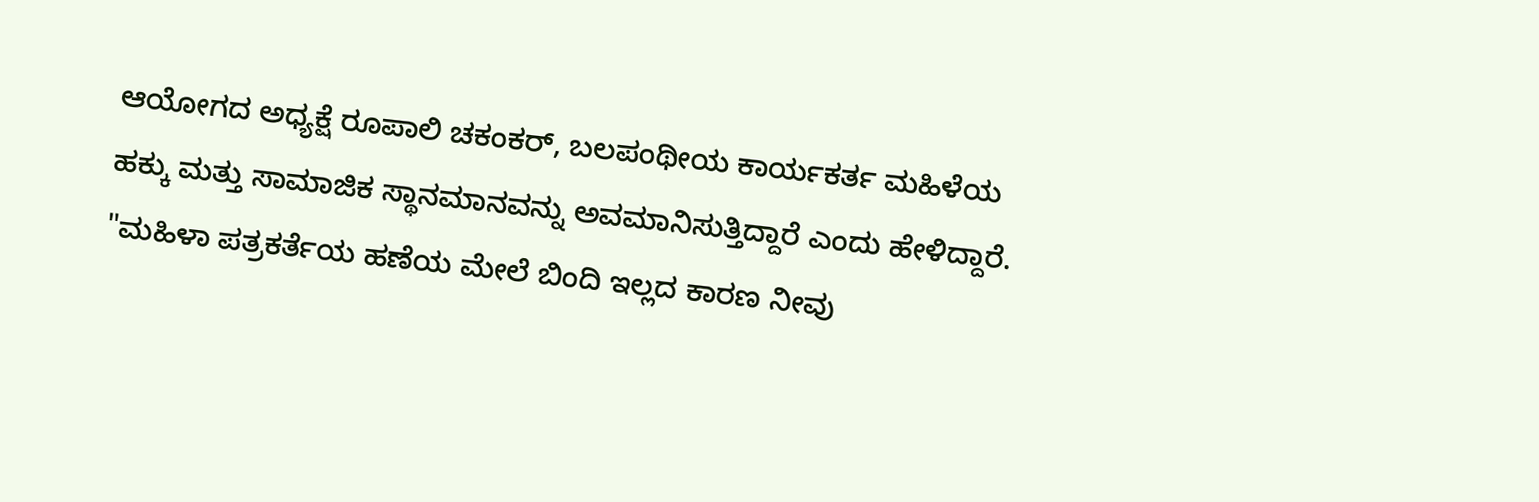ಆಯೋಗದ ಅಧ್ಯಕ್ಷೆ ರೂಪಾಲಿ ಚಕಂಕರ್, ಬಲಪಂಥೀಯ ಕಾರ್ಯಕರ್ತ ಮಹಿಳೆಯ ಹಕ್ಕು ಮತ್ತು ಸಾಮಾಜಿಕ ಸ್ಥಾನಮಾನವನ್ನು ಅವಮಾನಿಸುತ್ತಿದ್ದಾರೆ ಎಂದು ಹೇಳಿದ್ದಾರೆ.
"ಮಹಿಳಾ ಪತ್ರಕರ್ತೆಯ ಹಣೆಯ ಮೇಲೆ ಬಿಂದಿ ಇಲ್ಲದ ಕಾರಣ ನೀವು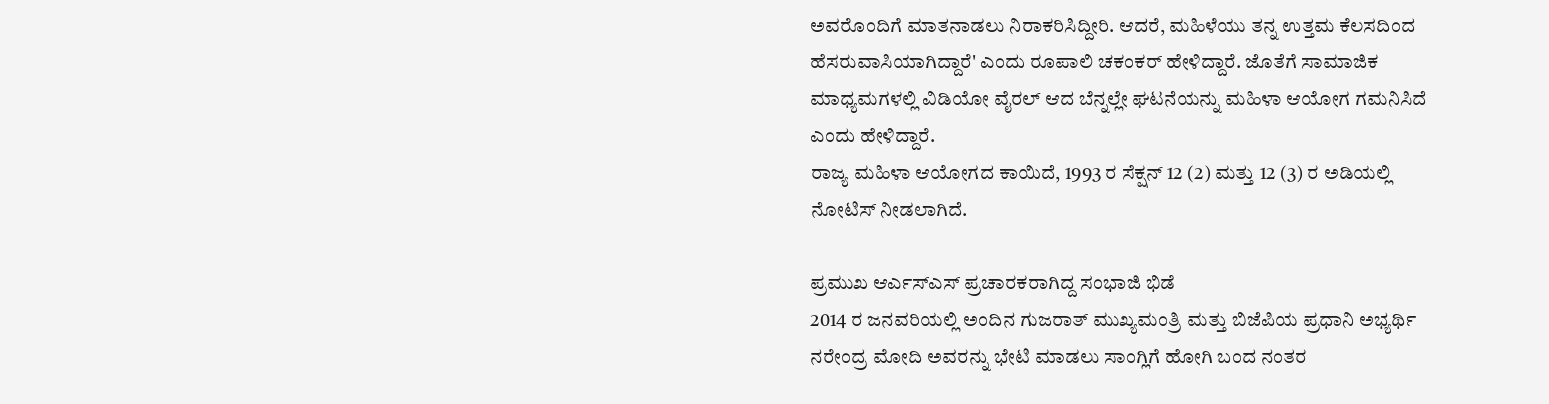ಅವರೊಂದಿಗೆ ಮಾತನಾಡಲು ನಿರಾಕರಿಸಿದ್ದೀರಿ. ಆದರೆ, ಮಹಿಳೆಯು ತನ್ನ ಉತ್ತಮ ಕೆಲಸದಿಂದ ಹೆಸರುವಾಸಿಯಾಗಿದ್ದಾರೆ' ಎಂದು ರೂಪಾಲಿ ಚಕಂಕರ್ ಹೇಳಿದ್ದಾರೆ. ಜೊತೆಗೆ ಸಾಮಾಜಿಕ ಮಾಧ್ಯಮಗಳಲ್ಲಿ ವಿಡಿಯೋ ವೈರಲ್ ಆದ ಬೆನ್ನಲ್ಲೇ ಘಟನೆಯನ್ನು ಮಹಿಳಾ ಆಯೋಗ ಗಮನಿಸಿದೆ ಎಂದು ಹೇಳಿದ್ದಾರೆ.
ರಾಜ್ಯ ಮಹಿಳಾ ಆಯೋಗದ ಕಾಯಿದೆ, 1993 ರ ಸೆಕ್ಷನ್ 12 (2) ಮತ್ತು 12 (3) ರ ಅಡಿಯಲ್ಲಿ ನೋಟಿಸ್ ನೀಡಲಾಗಿದೆ.

ಪ್ರಮುಖ ಆರ್ಎಸ್ಎಸ್ ಪ್ರಚಾರಕರಾಗಿದ್ದ ಸಂಭಾಜಿ ಭಿಡೆ
2014 ರ ಜನವರಿಯಲ್ಲಿ ಅಂದಿನ ಗುಜರಾತ್ ಮುಖ್ಯಮಂತ್ರಿ ಮತ್ತು ಬಿಜೆಪಿಯ ಪ್ರಧಾನಿ ಅಭ್ಯರ್ಥಿ ನರೇಂದ್ರ ಮೋದಿ ಅವರನ್ನು ಭೇಟಿ ಮಾಡಲು ಸಾಂಗ್ಲಿಗೆ ಹೋಗಿ ಬಂದ ನಂತರ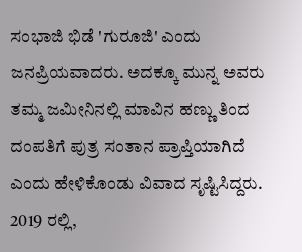ಸಂಭಾಜಿ ಭಿಡೆ 'ಗುರೂಜಿ' ಎಂದು ಜನಪ್ರಿಯವಾದರು. ಅದಕ್ಕೂ ಮುನ್ನ ಅವರು ತಮ್ಮ ಜಮೀನಿನಲ್ಲಿ ಮಾವಿನ ಹಣ್ಣು ತಿಂದ ದಂಪತಿಗೆ ಪುತ್ರ ಸಂತಾನ ಪ್ರಾಪ್ತಿಯಾಗಿದೆ ಎಂದು ಹೇಳಿಕೊಂಡು ವಿವಾದ ಸೃಷ್ಟಿಸಿದ್ದರು.
2019 ರಲ್ಲಿ,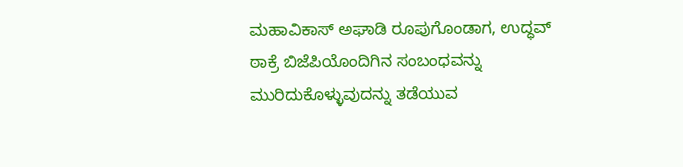ಮಹಾವಿಕಾಸ್ ಅಘಾಡಿ ರೂಪುಗೊಂಡಾಗ, ಉದ್ಧವ್ ಠಾಕ್ರೆ ಬಿಜೆಪಿಯೊಂದಿಗಿನ ಸಂಬಂಧವನ್ನು ಮುರಿದುಕೊಳ್ಳುವುದನ್ನು ತಡೆಯುವ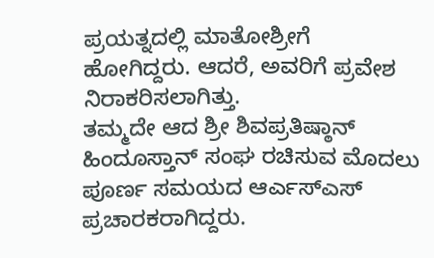ಪ್ರಯತ್ನದಲ್ಲಿ ಮಾತೋಶ್ರೀಗೆ ಹೋಗಿದ್ದರು. ಆದರೆ, ಅವರಿಗೆ ಪ್ರವೇಶ ನಿರಾಕರಿಸಲಾಗಿತ್ತು.
ತಮ್ಮದೇ ಆದ ಶ್ರೀ ಶಿವಪ್ರತಿಷ್ಠಾನ್ ಹಿಂದೂಸ್ತಾನ್ ಸಂಘ ರಚಿಸುವ ಮೊದಲು ಪೂರ್ಣ ಸಮಯದ ಆರ್ಎಸ್ಎಸ್ ಪ್ರಚಾರಕರಾಗಿದ್ದರು.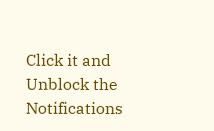Click it and Unblock the Notifications